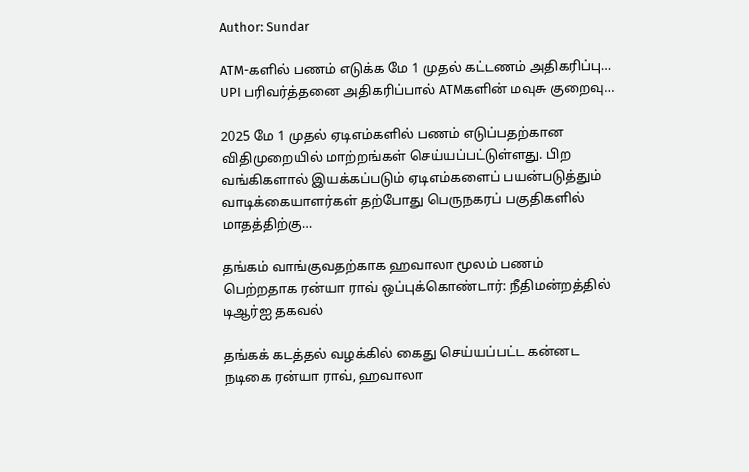Author: Sundar

ATM-களில் பணம் எடுக்க மே 1 முதல் கட்டணம் அதிகரிப்பு… UPI பரிவர்த்தனை அதிகரிப்பால் ATMகளின் மவுசு குறைவு…

2025 மே 1 முதல் ஏடிஎம்களில் பணம் எடுப்பதற்கான விதிமுறையில் மாற்றங்கள் செய்யப்பட்டுள்ளது. பிற வங்கிகளால் இயக்கப்படும் ஏடிஎம்களைப் பயன்படுத்தும் வாடிக்கையாளர்கள் தற்போது பெருநகரப் பகுதிகளில் மாதத்திற்கு…

தங்கம் வாங்குவதற்காக ஹவாலா மூலம் பணம் பெற்றதாக ரன்யா ராவ் ஒப்புக்கொண்டார்: நீதிமன்றத்தில் டிஆர்ஐ தகவல்

தங்கக் கடத்தல் வழக்கில் கைது செய்யப்பட்ட கன்னட நடிகை ரன்யா ராவ், ஹவாலா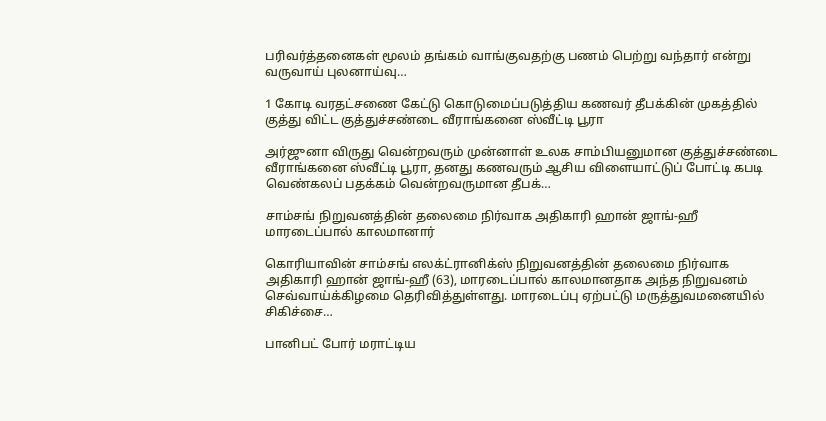பரிவர்த்தனைகள் மூலம் தங்கம் வாங்குவதற்கு பணம் பெற்று வந்தார் என்று வருவாய் புலனாய்வு…

1 கோடி வரதட்சணை கேட்டு கொடுமைப்படுத்திய கணவர் தீபக்கின் முகத்தில் குத்து விட்ட குத்துச்சண்டை வீராங்கனை ஸ்வீட்டி பூரா

அர்ஜுனா விருது வென்றவரும் முன்னாள் உலக சாம்பியனுமான குத்துச்சண்டை வீராங்கனை ஸ்வீட்டி பூரா, தனது கணவரும் ஆசிய விளையாட்டுப் போட்டி கபடி வெண்கலப் பதக்கம் வென்றவருமான தீபக்…

சாம்சங் நிறுவனத்தின் தலைமை நிர்வாக அதிகாரி ஹான் ஜாங்-ஹீ மாரடைப்பால் காலமானார்

கொரியாவின் சாம்சங் எலக்ட்ரானிக்ஸ் நிறுவனத்தின் தலைமை நிர்வாக அதிகாரி ஹான் ஜாங்-ஹீ (63), மாரடைப்பால் காலமானதாக அந்த நிறுவனம் செவ்வாய்க்கிழமை தெரிவித்துள்ளது. மாரடைப்பு ஏற்பட்டு மருத்துவமனையில் சிகிச்சை…

பானிபட் போர் மராட்டிய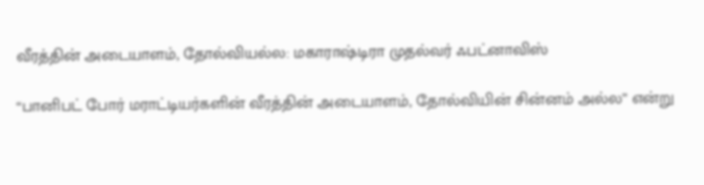வீரத்தின் அடையாளம், தோல்வியல்ல: மகாராஷ்டிரா முதல்வர் ஃபட்னாவிஸ்

“பானிபட் போர் மராட்டியர்களின் வீரத்தின் அடையாளம், தோல்வியின் சின்னம் அல்ல” என்று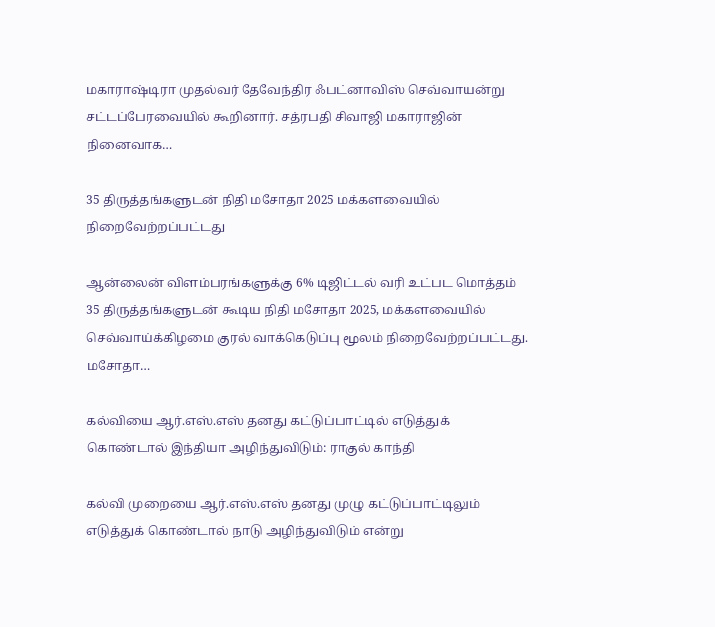மகாராஷ்டிரா முதல்வர் தேவேந்திர ஃபட்னாவிஸ் செவ்வாயன்று சட்டப்பேரவையில் கூறினார். சத்ரபதி சிவாஜி மகாராஜின் நினைவாக…

35 திருத்தங்களுடன் நிதி மசோதா 2025 மக்களவையில் நிறைவேற்றப்பட்டது

ஆன்லைன் விளம்பரங்களுக்கு 6% டிஜிட்டல் வரி உட்பட மொத்தம் 35 திருத்தங்களுடன் கூடிய நிதி மசோதா 2025, மக்களவையில் செவ்வாய்க்கிழமை குரல் வாக்கெடுப்பு மூலம் நிறைவேற்றப்பட்டது. மசோதா…

கல்வியை ஆர்.எஸ்.எஸ் தனது கட்டுப்பாட்டில் எடுத்துக் கொண்டால் இந்தியா அழிந்துவிடும்: ராகுல் காந்தி

கல்வி முறையை ஆர்.எஸ்.எஸ் தனது முழு கட்டுப்பாட்டிலும் எடுத்துக் கொண்டால் நாடு அழிந்துவிடும் என்று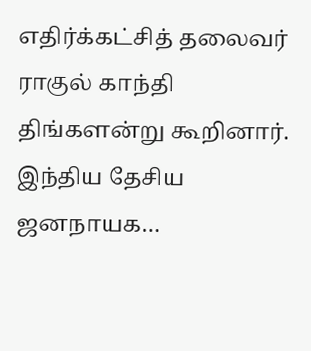எதிர்க்கட்சித் தலைவர் ராகுல் காந்தி திங்களன்று கூறினார். இந்திய தேசிய ஜனநாயக…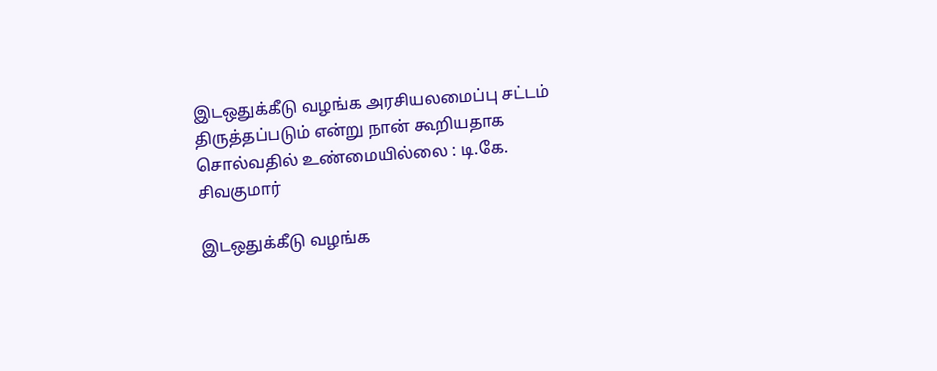இடஒதுக்கீடு வழங்க அரசியலமைப்பு சட்டம் திருத்தப்படும் என்று நான் கூறியதாக சொல்வதில் உண்மையில்லை : டி.கே. சிவகுமார்

இடஒதுக்கீடு வழங்க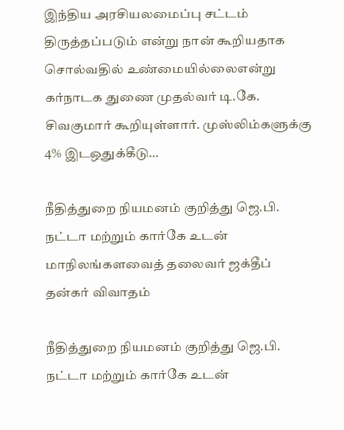இந்திய அரசியலமைப்பு சட்டம் திருத்தப்படும் என்று நான் கூறியதாக சொல்வதில் உண்மையில்லைஎன்று கர்நாடக துணை முதல்வர் டி.கே. சிவகுமார் கூறியுள்ளார். முஸ்லிம்களுக்கு 4% இடஒதுக்கீடு…

நீதித்துறை நியமனம் குறித்து ஜெ.பி. நட்டா மற்றும் கார்கே உடன் மாநிலங்களவைத் தலைவர் ஜக்தீப் தன்கர் விவாதம்

நீதித்துறை நியமனம் குறித்து ஜெ.பி. நட்டா மற்றும் கார்கே உடன்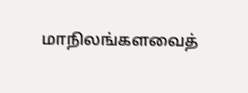மாநிலங்களவைத்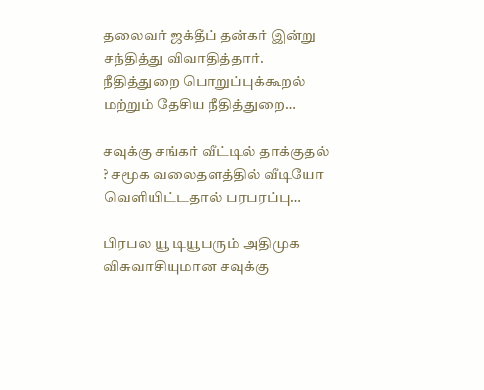தலைவர் ஜக்தீப் தன்கர் இன்று சந்தித்து விவாதித்தார். நீதித்துறை பொறுப்புக்கூறல் மற்றும் தேசிய நீதித்துறை…

சவுக்கு சங்கர் வீட்டில் தாக்குதல் ? சமூக வலைதளத்தில் வீடியோ வெளியிட்டதால் பரபரப்பு…

பிரபல யூ டியூபரும் அதிமுக விசுவாசியுமான சவுக்கு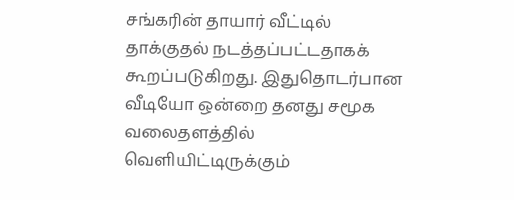சங்கரின் தாயார் வீட்டில் தாக்குதல் நடத்தப்பட்டதாகக் கூறப்படுகிறது. இதுதொடர்பான வீடியோ ஒன்றை தனது சமூக வலைதளத்தில் வெளியிட்டிருக்கும்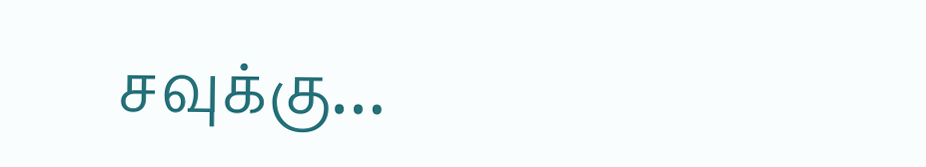சவுக்கு…